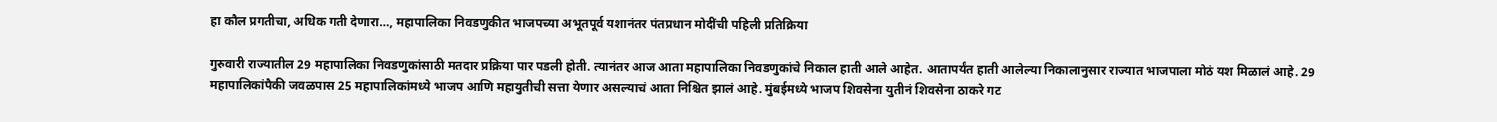हा कौल प्रगतीचा, अधिक गती देणारा…, महापालिका निवडणुकीत भाजपच्या अभूतपूर्व यशानंतर पंतप्रधान मोदींची पहिली प्रतिक्रिया

गुरुवारी राज्यातील 29 महापालिका निवडणुकांसाठी मतदार प्रक्रिया पार पडली होती. त्यानंतर आज आता महापालिका निवडणुकांचे निकाल हाती आले आहेत. आतापर्यंत हाती आलेल्या निकालानुसार राज्यात भाजपाला मोठं यश मिळालं आहे. 29 महापालिकांपैकी जवळपास 25 महापालिकांमध्ये भाजप आणि महायुतीची सत्ता येणार असल्याचं आता निश्चित झालं आहे. मुंबईमध्ये भाजप शिवसेना युतीनं शिवसेना ठाकरे गट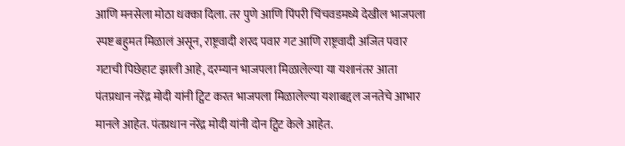आणि मनसेला मोठा धक्का दिला. तर पुणे आणि पिंपरी चिंचवडमध्ये देखील भाजपला स्पष्ट बहुमत मिळालं असून, राष्ट्रवादी शरद पवार गट आणि राष्ट्रवादी अजित पवार गटाची पिछेहाट झाली आहे, दरम्यान भाजपला मिळालेल्या या यशानंतर आता पंतप्रधान नरेंद्र मोदी यांनी ट्विट करत भाजपला मिळालेल्या यशाबद्दल जनतेचे आभार मानले आहेत. पंतप्रधान नरेंद्र मोदी यांनी दोन ट्विट केले आहेत.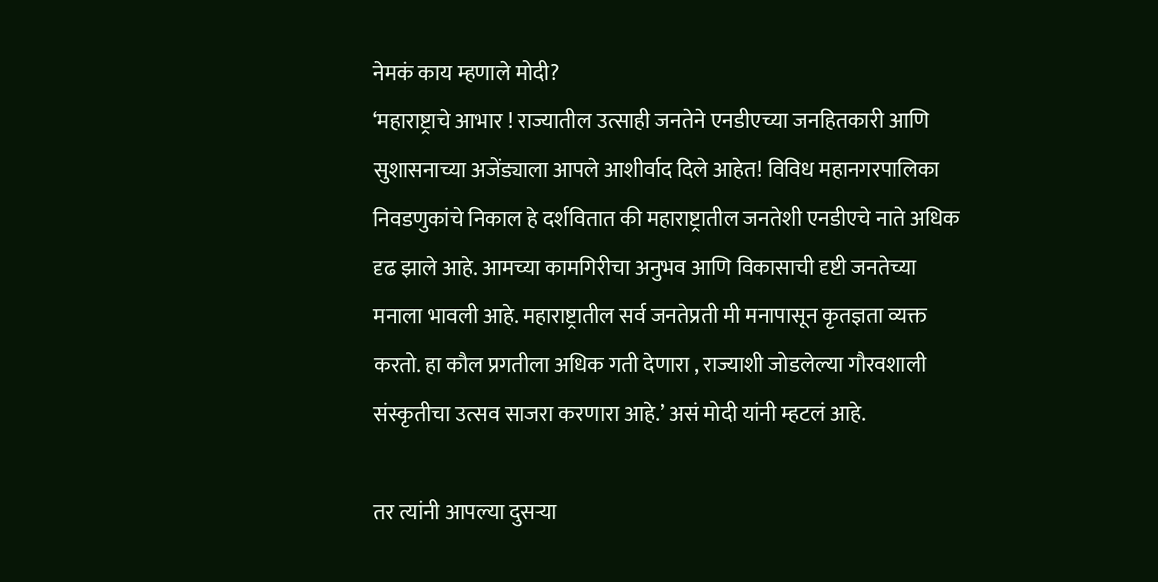नेमकं काय म्हणाले मोदी?
‘महाराष्ट्राचे आभार ! राज्यातील उत्साही जनतेने एनडीएच्या जनहितकारी आणि सुशासनाच्या अजेंड्याला आपले आशीर्वाद दिले आहेत! विविध महानगरपालिका निवडणुकांचे निकाल हे दर्शवितात की महाराष्ट्रातील जनतेशी एनडीएचे नाते अधिक दृढ झाले आहे. आमच्या कामगिरीचा अनुभव आणि विकासाची दृष्टी जनतेच्या मनाला भावली आहे. महाराष्ट्रातील सर्व जनतेप्रती मी मनापासून कृतज्ञता व्यक्त करतो. हा कौल प्रगतीला अधिक गती देणारा , राज्याशी जोडलेल्या गौरवशाली संस्कृतीचा उत्सव साजरा करणारा आहे.’ असं मोदी यांनी म्हटलं आहे.

तर त्यांनी आपल्या दुसऱ्या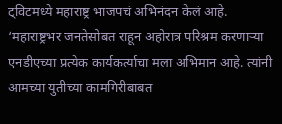ट्विटमध्ये महाराष्ट्र भाजपचं अभिनंदन केलं आहे. ‘महाराष्ट्रभर जनतेसोबत राहून अहोरात्र परिश्रम करणाऱ्या एनडीएच्या प्रत्येक कार्यकर्त्याचा मला अभिमान आहे. त्यांनी आमच्या युतीच्या कामगिरीबाबत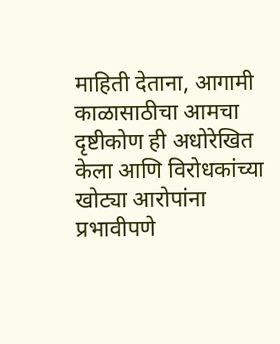माहिती देताना, आगामी काळासाठीचा आमचा दृष्टीकोण ही अधोरेखित केला आणि विरोधकांच्या खोट्या आरोपांना प्रभावीपणे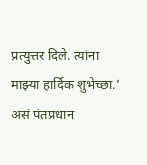प्रत्युत्तर दिले. त्यांना माझ्या हार्दिक शुभेच्छा.’ असं पंतप्रधान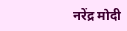नरेंद्र मोदी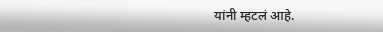यांनी म्हटलं आहे.